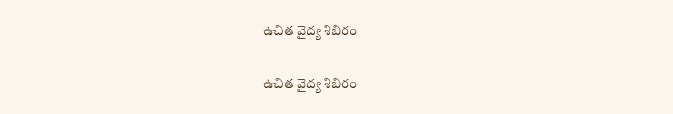ఉచిత వైద్య శిబిరం

ఉచిత వైద్య శిబిరం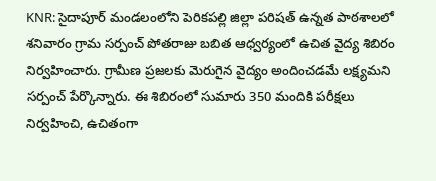KNR: సైదాపూర్ మండలంలోని పెరికపల్లి జిల్లా పరిషత్ ఉన్నత పాఠశాలలో శనివారం గ్రామ సర్పంచ్ పోతరాజు బబిత ఆధ్వర్యంలో ఉచిత వైద్య శిబిరం నిర్వహించారు. గ్రామీణ ప్రజలకు మెరుగైన వైద్యం అందించడమే లక్ష్యమని సర్పంచ్ పేర్కొన్నారు. ఈ శిబిరంలో సుమారు 350 మందికి పరీక్షలు నిర్వహించి, ఉచితంగా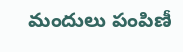మందులు పంపిణీ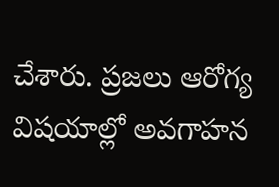చేశారు. ప్రజలు ఆరోగ్య విషయాల్లో అవగాహన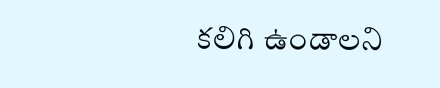కలిగి ఉండాలని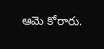ఆమె కోరారు.